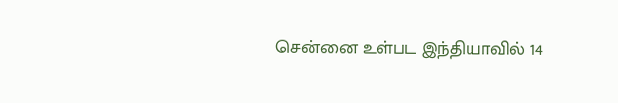சென்னை உள்பட இந்தியாவில் 14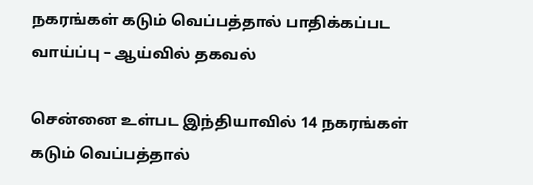நகரங்கள் கடும் வெப்பத்தால் பாதிக்கப்பட வாய்ப்பு – ஆய்வில் தகவல்

சென்னை உள்பட இந்தியாவில் 14 நகரங்கள் கடும் வெப்பத்தால்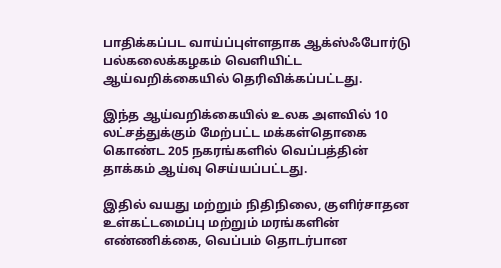பாதிக்கப்பட வாய்ப்புள்ளதாக ஆக்ஸ்ஃபோர்டு பல்கலைக்கழகம் வெளியிட்ட ஆய்வறிக்கையில் தெரிவிக்கப்பட்டது.

இந்த ஆய்வறிக்கையில் உலக அளவில் 10 லட்சத்துக்கும் மேற்பட்ட மக்கள்தொகை கொண்ட 205 நகரங்களில் வெப்பத்தின் தாக்கம் ஆய்வு செய்யப்பட்டது.

இதில் வயது மற்றும் நிதிநிலை, குளிர்சாதன உள்கட்டமைப்பு மற்றும் மரங்களின் எண்ணிக்கை, வெப்பம் தொடர்பான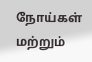நோய்கள் மற்றும்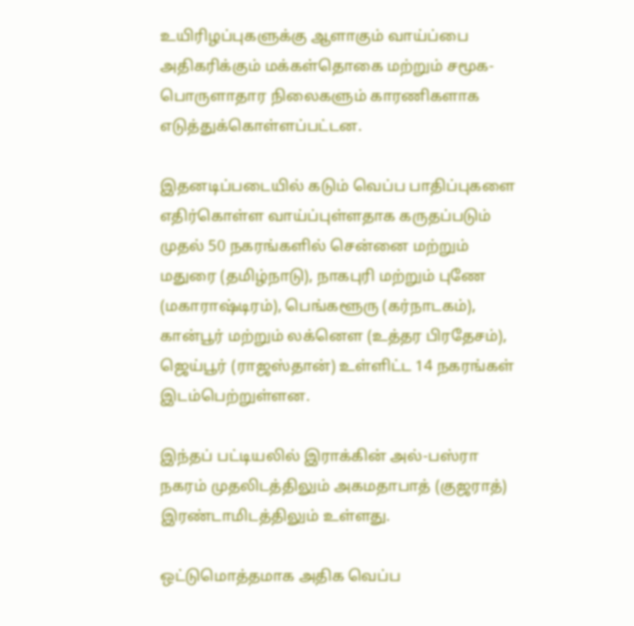உயிரிழப்புகளுக்கு ஆளாகும் வாய்ப்பை அதிகரிக்கும் மக்கள்தொகை மற்றும் சமூக- பொருளாதார நிலைகளும் காரணிகளாக எடுத்துக்கொள்ளப்பட்டன.

இதனடிப்படையில் கடும் வெப்ப பாதிப்புகளை எதிர்கொள்ள வாய்ப்புள்ளதாக கருதப்படும் முதல் 50 நகரங்களில் சென்னை மற்றும் மதுரை (தமிழ்நாடு), நாகபுரி மற்றும் புணே (மகாராஷ்டிரம்), பெங்களூரு (கர்நாடகம்), கான்பூர் மற்றும் லக்னௌ (உத்தர பிரதேசம்), ஜெய்பூர் (ராஜஸ்தான்) உள்ளிட்ட 14 நகரங்கள் இடம்பெற்றுள்ளன.

இந்தப் பட்டியலில் இராக்கின் அல்-பஸ்ரா நகரம் முதலிடத்திலும் அகமதாபாத் (குஜராத்) இரண்டாமிடத்திலும் உள்ளது.

ஒட்டுமொத்தமாக அதிக வெப்ப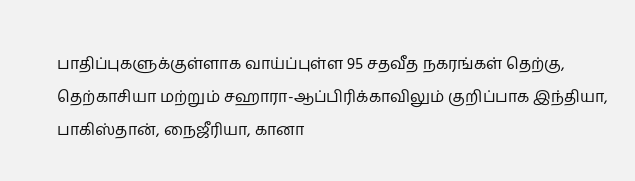பாதிப்புகளுக்குள்ளாக வாய்ப்புள்ள 95 சதவீத நகரங்கள் தெற்கு, தெற்காசியா மற்றும் சஹாரா-ஆப்பிரிக்காவிலும் குறிப்பாக இந்தியா, பாகிஸ்தான், நைஜீரியா, கானா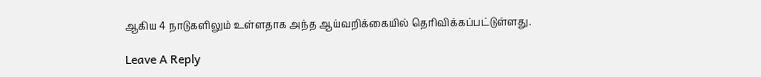ஆகிய 4 நாடுகளிலும் உள்ளதாக அந்த ஆய்வறிக்கையில் தெரிவிக்கப்பட்டுள்ளது.

Leave A Reply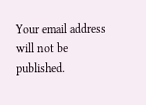Your email address will not be published.